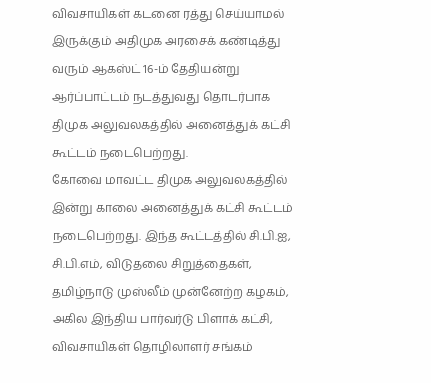விவசாயிகள் கடனை ரத்து செய்யாமல் இருக்கும் அதிமுக அரசைக் கண்டித்து வரும் ஆகஸ்ட் 16-ம் தேதியன்று ஆர்ப்பாட்டம் நடத்துவது தொடர்பாக திமுக அலுவலகத்தில் அனைத்துக் கட்சி கூட்டம் நடைபெற்றது.
கோவை மாவட்ட திமுக அலுவலகத்தில் இன்று காலை அனைத்துக் கட்சி கூட்டம் நடைபெற்றது. இந்த கூட்டத்தில் சி.பி.ஐ, சி.பி.எம், விடுதலை சிறுத்தைகள், தமிழ்நாடு முஸ்லீம் முன்னேற்ற கழகம், அகில இந்திய பார்வர்டு பிளாக் கட்சி, விவசாயிகள் தொழிலாளர் சங்கம்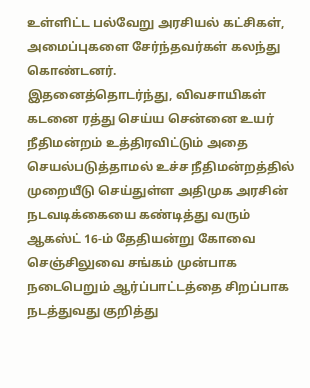உள்ளிட்ட பல்வேறு அரசியல் கட்சிகள், அமைப்புகளை சேர்ந்தவர்கள் கலந்து கொண்டனர்.
இதனைத்தொடர்ந்து, விவசாயிகள் கடனை ரத்து செய்ய சென்னை உயர் நீதிமன்றம் உத்திரவிட்டும் அதை செயல்படுத்தாமல் உச்ச நீதிமன்றத்தில் முறையீடு செய்துள்ள அதிமுக அரசின் நடவடிக்கையை கண்டித்து வரும் ஆகஸ்ட் 16-ம் தேதியன்று கோவை செஞ்சிலுவை சங்கம் முன்பாக நடைபெறும் ஆர்ப்பாட்டத்தை சிறப்பாக நடத்துவது குறித்து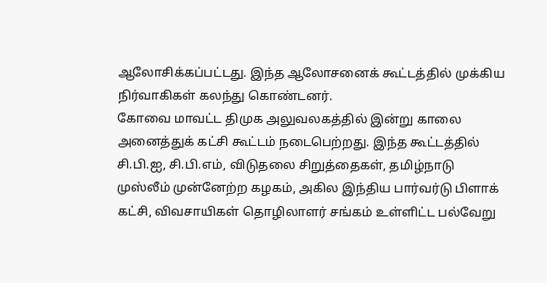ஆலோசிக்கப்பட்டது. இந்த ஆலோசனைக் கூட்டத்தில் முக்கிய நிர்வாகிகள் கலந்து கொண்டனர்.
கோவை மாவட்ட திமுக அலுவலகத்தில் இன்று காலை அனைத்துக் கட்சி கூட்டம் நடைபெற்றது. இந்த கூட்டத்தில் சி.பி.ஐ, சி.பி.எம், விடுதலை சிறுத்தைகள், தமிழ்நாடு முஸ்லீம் முன்னேற்ற கழகம், அகில இந்திய பார்வர்டு பிளாக் கட்சி, விவசாயிகள் தொழிலாளர் சங்கம் உள்ளிட்ட பல்வேறு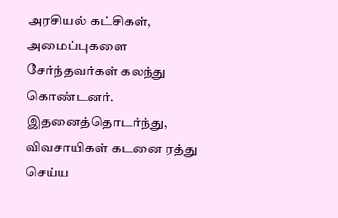அரசியல் கட்சிகள், அமைப்புகளை சேர்ந்தவர்கள் கலந்து கொண்டனர்.
இதனைத்தொடர்ந்து, விவசாயிகள் கடனை ரத்து செய்ய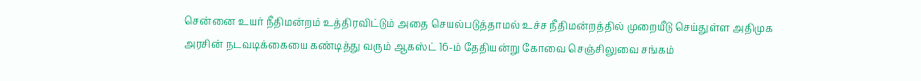சென்னை உயர் நீதிமன்றம் உத்திரவிட்டும் அதை செயல்படுத்தாமல் உச்ச நீதிமன்றத்தில் முறையீடு செய்துள்ள அதிமுக அரசின் நடவடிக்கையை கண்டித்து வரும் ஆகஸ்ட் 16-ம் தேதியன்று கோவை செஞ்சிலுவை சங்கம்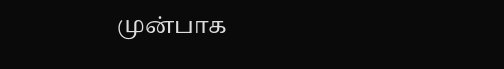முன்பாக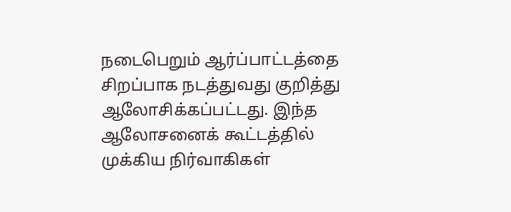நடைபெறும் ஆர்ப்பாட்டத்தை சிறப்பாக நடத்துவது குறித்து ஆலோசிக்கப்பட்டது. இந்த ஆலோசனைக் கூட்டத்தில் முக்கிய நிர்வாகிகள்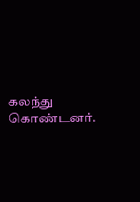கலந்து கொண்டனர்.